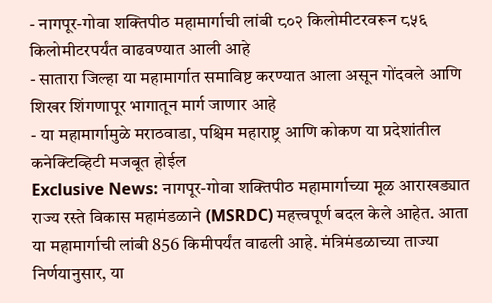- नागपूर-गोवा शक्तिपीठ महामार्गाची लांबी ८०२ किलोमीटरवरून ८५६ किलोमीटरपर्यंत वाढवण्यात आली आहे
- सातारा जिल्हा या महामार्गात समाविष्ट करण्यात आला असून गोंदवले आणि शिखर शिंगणापूर भागातून मार्ग जाणार आहे
- या महामार्गामुळे मराठवाडा, पश्चिम महाराष्ट्र आणि कोकण या प्रदेशांतील कनेक्टिव्हिटी मजबूत होईल
Exclusive News: नागपूर-गोवा शक्तिपीठ महामार्गाच्या मूळ आराखड्यात राज्य रस्ते विकास महामंडळाने (MSRDC) महत्त्वपूर्ण बदल केले आहेत. आता या महामार्गाची लांबी 856 किमीपर्यंत वाढली आहे. मंत्रिमंडळाच्या ताज्या निर्णयानुसार, या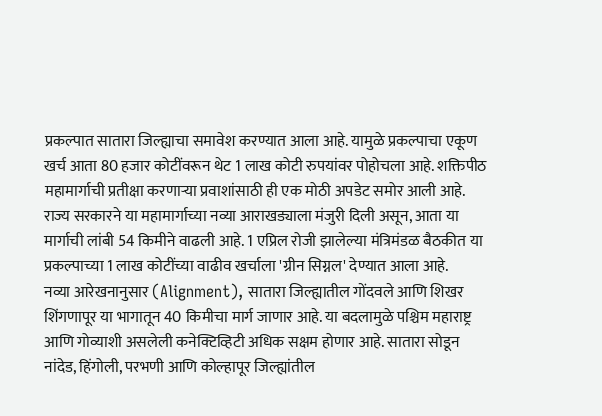प्रकल्पात सातारा जिल्ह्याचा समावेश करण्यात आला आहे. यामुळे प्रकल्पाचा एकूण खर्च आता 80 हजार कोटींवरून थेट 1 लाख कोटी रुपयांवर पोहोचला आहे. शक्तिपीठ महामार्गाची प्रतीक्षा करणाऱ्या प्रवाशांसाठी ही एक मोठी अपडेट समोर आली आहे. राज्य सरकारने या महामार्गाच्या नव्या आराखड्याला मंजुरी दिली असून, आता या मार्गाची लांबी 54 किमीने वाढली आहे. 1 एप्रिल रोजी झालेल्या मंत्रिमंडळ बैठकीत या प्रकल्पाच्या 1 लाख कोटींच्या वाढीव खर्चाला 'ग्रीन सिग्नल' देण्यात आला आहे.
नव्या आरेखनानुसार (Alignment), सातारा जिल्ह्यातील गोंदवले आणि शिखर शिंगणापूर या भागातून 40 किमीचा मार्ग जाणार आहे. या बदलामुळे पश्चिम महाराष्ट्र आणि गोव्याशी असलेली कनेक्टिव्हिटी अधिक सक्षम होणार आहे. सातारा सोडून नांदेड, हिंगोली, परभणी आणि कोल्हापूर जिल्ह्यांतील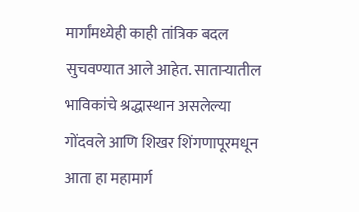मार्गांमध्येही काही तांत्रिक बदल सुचवण्यात आले आहेत. साताऱ्यातील भाविकांचे श्रद्धास्थान असलेल्या गोंदवले आणि शिखर शिंगणापूरमधून आता हा महामार्ग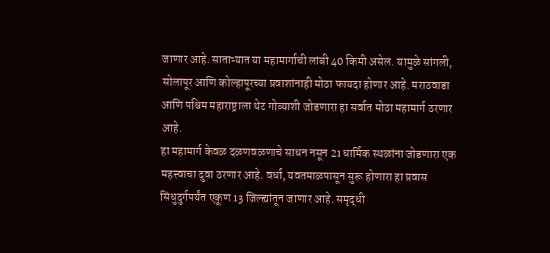जाणार आहे. साताऱ्यात या महामार्गाची लांबी 40 किमी असेल. यामुळे सांगली, सोलापूर आणि कोल्हापूरच्या प्रवाशांनाही मोठा फायदा होणार आहे. मराठवाडा आणि पश्चिम महाराष्ट्राला थेट गोव्याशी जोडणारा हा सर्वात मोठा महामार्ग ठरणार आहे.
हा महामार्ग केवळ दळणवळणाचे साधन नसून 21 धार्मिक स्थळांना जोडणारा एक महत्त्वाचा दुवा ठरणार आहे. वर्धा, यवतमाळपासून सुरू होणारा हा प्रवास सिंधुदुर्गपर्यंत एकूण 13 जिल्ह्यांतून जाणार आहे. समृद्धी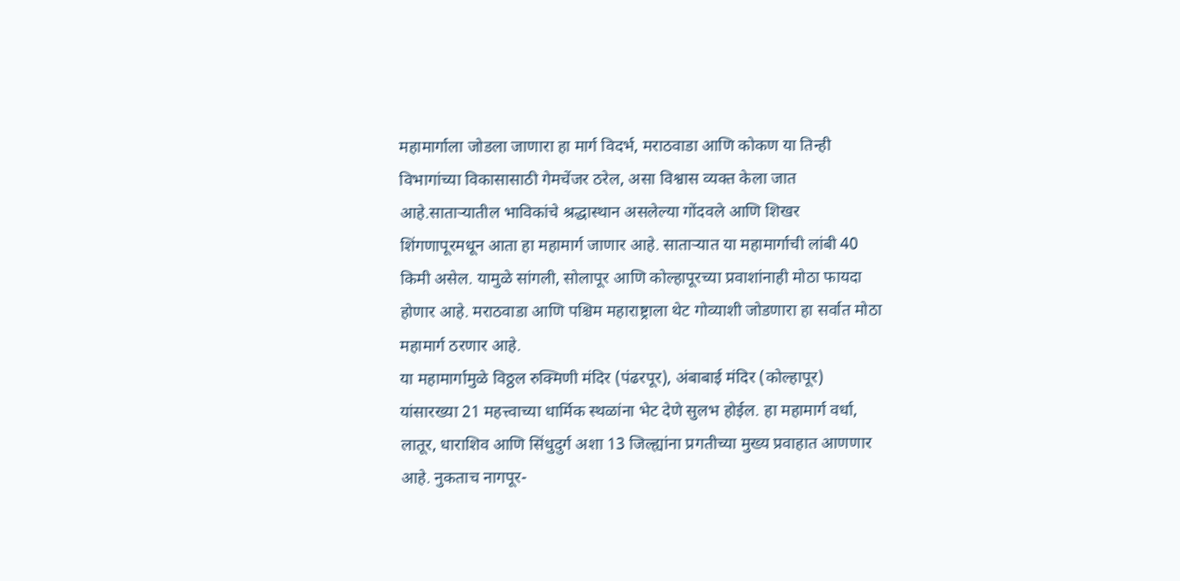महामार्गाला जोडला जाणारा हा मार्ग विदर्भ, मराठवाडा आणि कोकण या तिन्ही विभागांच्या विकासासाठी गेमचेंजर ठरेल, असा विश्वास व्यक्त केला जात आहे.साताऱ्यातील भाविकांचे श्रद्धास्थान असलेल्या गोंदवले आणि शिखर शिंगणापूरमधून आता हा महामार्ग जाणार आहे. साताऱ्यात या महामार्गाची लांबी 40 किमी असेल. यामुळे सांगली, सोलापूर आणि कोल्हापूरच्या प्रवाशांनाही मोठा फायदा होणार आहे. मराठवाडा आणि पश्चिम महाराष्ट्राला थेट गोव्याशी जोडणारा हा सर्वात मोठा महामार्ग ठरणार आहे.
या महामार्गामुळे विठ्ठल रुक्मिणी मंदिर (पंढरपूर), अंबाबाई मंदिर (कोल्हापूर) यांसारख्या 21 महत्त्वाच्या धार्मिक स्थळांना भेट देणे सुलभ होईल. हा महामार्ग वर्धा, लातूर, धाराशिव आणि सिंधुदुर्ग अशा 13 जिल्ह्यांना प्रगतीच्या मुख्य प्रवाहात आणणार आहे. नुकताच नागपूर-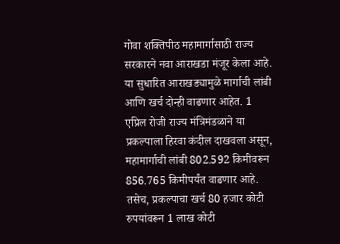गोवा शक्तिपीठ महामार्गासाठी राज्य सरकारने नवा आराखडा मंजूर केला आहे. या सुधारित आराखड्यामुळे मार्गाची लांबी आणि खर्च दोन्ही वाढणार आहेत. 1 एप्रिल रोजी राज्य मंत्रिमंडळाने या प्रकल्पाला हिरवा कंदील दाखवला असून, महामार्गाची लांबी 802.592 किमीवरून 856.765 किमीपर्यंत वाढणार आहे. तसेच, प्रकल्पाचा खर्च 80 हजार कोटी रुपयांवरून 1 लाख कोटी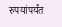रुपयांपर्यंत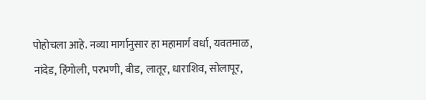पोहोचला आहे. नव्या मार्गानुसार हा महामार्ग वर्धा, यवतमाळ, नांदेड, हिंगोली, परभणी, बीड, लातूर, धाराशिव, सोलापूर,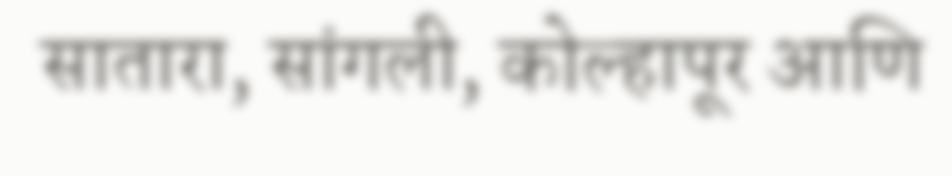सातारा, सांगली, कोल्हापूर आणि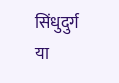सिंधुदुर्ग या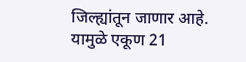जिल्ह्यांतून जाणार आहे. यामुळे एकूण 21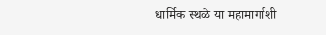धार्मिक स्थळे या महामार्गाशी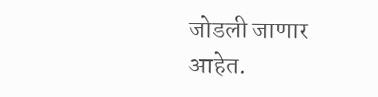जोडली जाणार आहेत.